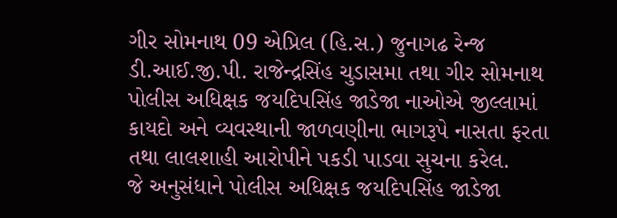ગીર સોમનાથ 09 એપ્રિલ (હિ.સ.) જુનાગઢ રેન્જ ડી.આઈ.જી.પી. રાજેન્દ્રસિંહ ચુડાસમા તથા ગીર સોમનાથ પોલીસ અધિક્ષક જયદિપસિંહ જાડેજા નાઓએ જીલ્લામાં કાયદો અને વ્યવસ્થાની જાળવણીના ભાગરૂપે નાસતા ફરતા તથા લાલશાહી આરોપીને પકડી પાડવા સુચના કરેલ.
જે અનુસંધાને પોલીસ અધિક્ષક જયદિપસિંહ જાડેજા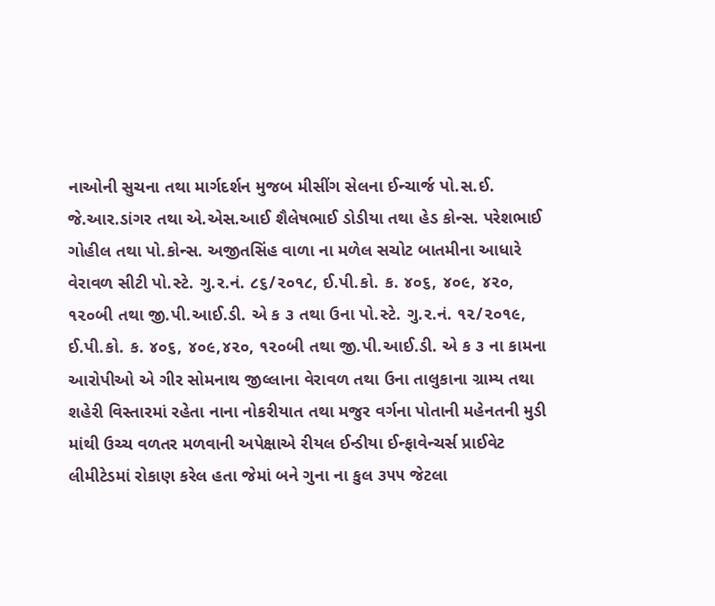નાઓની સુચના તથા માર્ગદર્શન મુજબ મીસીંગ સેલના ઈન્ચાર્જ પો.સ.ઈ. જે.આર.ડાંગર તથા એ.એસ.આઈ શૈલેષભાઈ ડોડીયા તથા હેડ કોન્સ. પરેશભાઈ ગોહીલ તથા પો.કોન્સ. અજીતસિંહ વાળા ના મળેલ સચોટ બાતમીના આધારે વેરાવળ સીટી પો.સ્ટે. ગુ.ર.નં. ૮૬/૨૦૧૮, ઈ.પી.કો. ક. ૪૦૬, ૪૦૯, ૪૨૦, ૧૨૦બી તથા જી.પી.આઈ.ડી. એ ક ૩ તથા ઉના પો.સ્ટે. ગુ.ર.નં. ૧૨/૨૦૧૯, ઈ.પી.કો. ક. ૪૦૬, ૪૦૯,૪૨૦, ૧૨૦બી તથા જી.પી.આઈ.ડી. એ ક ૩ ના કામના આરોપીઓ એ ગીર સોમનાથ જીલ્લાના વેરાવળ તથા ઉના તાલુકાના ગ્રામ્ય તથા શહેરી વિસ્તારમાં રહેતા નાના નોકરીયાત તથા મજુર વર્ગના પોતાની મહેનતની મુડી માંથી ઉચ્ચ વળતર મળવાની અપેક્ષાએ રીયલ ઈન્ડીયા ઈન્ફાવેન્ચર્સ પ્રાઈવેટ લીમીટેડમાં રોકાણ કરેલ હતા જેમાં બને ગુના ના કુલ ૩૫૫ જેટલા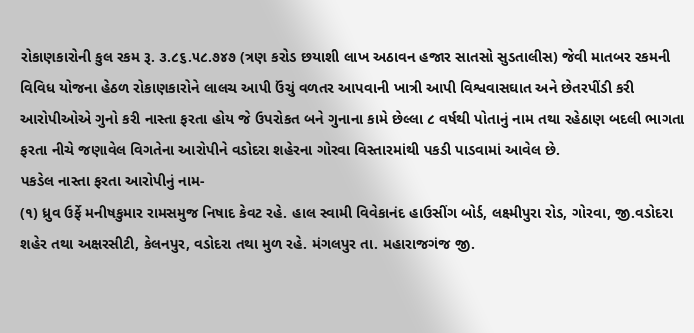રોકાણકારોની કુલ રકમ રૂ. ૩.૮૬.૫૮.૭૪૭ (ત્રણ કરોડ છયાશી લાખ અઠાવન હજાર સાતસો સુડતાલીસ) જેવી માતબર રકમની વિવિધ યોજના હેઠળ રોકાણકારોને લાલચ આપી ઉંચું વળતર આપવાની ખાત્રી આપી વિશ્વવાસઘાત અને છેતરપીંડી કરી આરોપીઓએ ગુનો કરી નાસ્તા ફરતા હોય જે ઉપરોકત બને ગુનાના કામે છેલ્લા ૮ વર્ષથી પોતાનું નામ તથા રહેઠાણ બદલી ભાગતા ફરતા નીચે જણાવેલ વિગતેના આરોપીને વડોદરા શહેરના ગોરવા વિસ્તારમાંથી પકડી પાડવામાં આવેલ છે.
પકડેલ નાસ્તા ફરતા આરોપીનું નામ-
(૧) ધ્રુવ ઉર્ફે મનીષકુમાર રામસમુજ નિષાદ કેવટ રહે. હાલ સ્વામી વિવેકાનંદ હાઉસીંગ બોર્ડ, લક્ષ્મીપુરા રોડ, ગોરવા, જી.વડોદરા શહેર તથા અક્ષરસીટી, કેલનપુર, વડોદરા તથા મુળ રહે. મંગલપુર તા. મહારાજગંજ જી.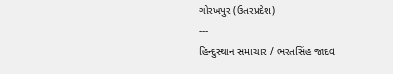ગોરખપુર (ઉતરપ્રદેશ)
---
હિન્દુસ્થાન સમાચાર / ભરતસિંહ જાદવ